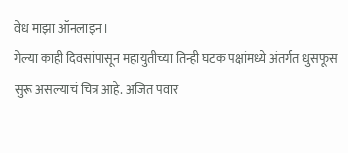वेध माझा ऑनलाइन।
गेल्या काही दिवसांपासून महायुतीच्या तिन्ही घटक पक्षांमध्ये अंतर्गत धुसफूस सुरू असल्याचं चित्र आहे. अजित पवार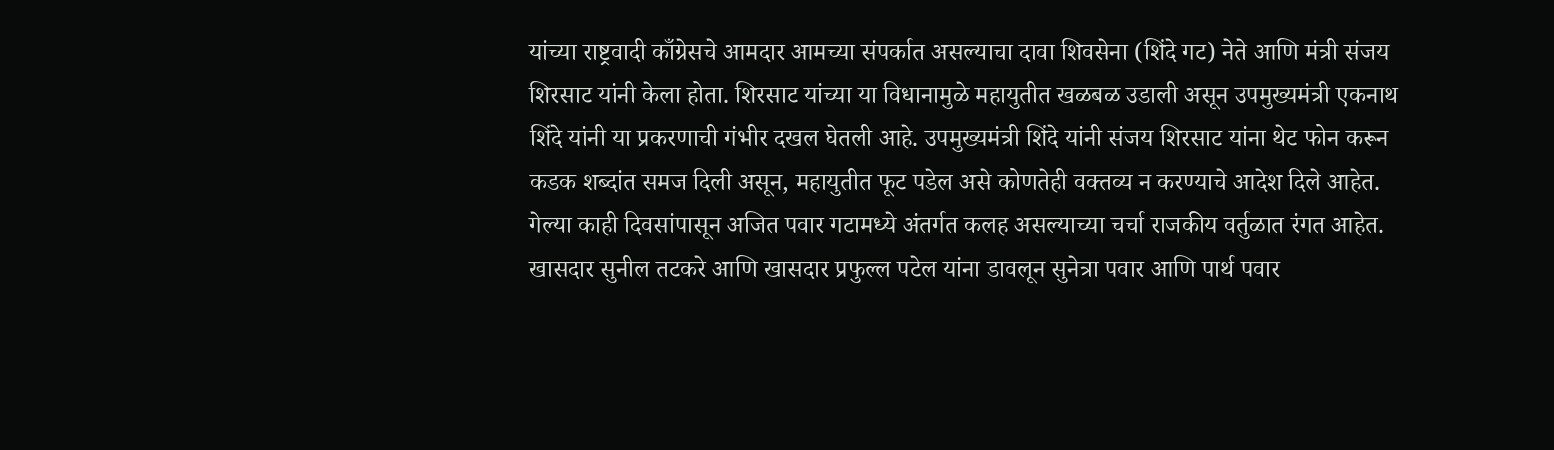यांच्या राष्ट्रवादी काँग्रेसचे आमदार आमच्या संपर्कात असल्याचा दावा शिवसेना (शिंदे गट) नेते आणि मंत्री संजय शिरसाट यांनी केला होता. शिरसाट यांच्या या विधानामुळे महायुतीत खळबळ उडाली असून उपमुख्यमंत्री एकनाथ शिंदे यांनी या प्रकरणाची गंभीर दखल घेतली आहे. उपमुख्यमंत्री शिंदे यांनी संजय शिरसाट यांना थेट फोन करून कडक शब्दांत समज दिली असून, महायुतीत फूट पडेल असे कोणतेही वक्तव्य न करण्याचे आदेश दिले आहेत.
गेल्या काही दिवसांपासून अजित पवार गटामध्ये अंतर्गत कलह असल्याच्या चर्चा राजकीय वर्तुळात रंगत आहेत. खासदार सुनील तटकरे आणि खासदार प्रफुल्ल पटेल यांना डावलून सुनेत्रा पवार आणि पार्थ पवार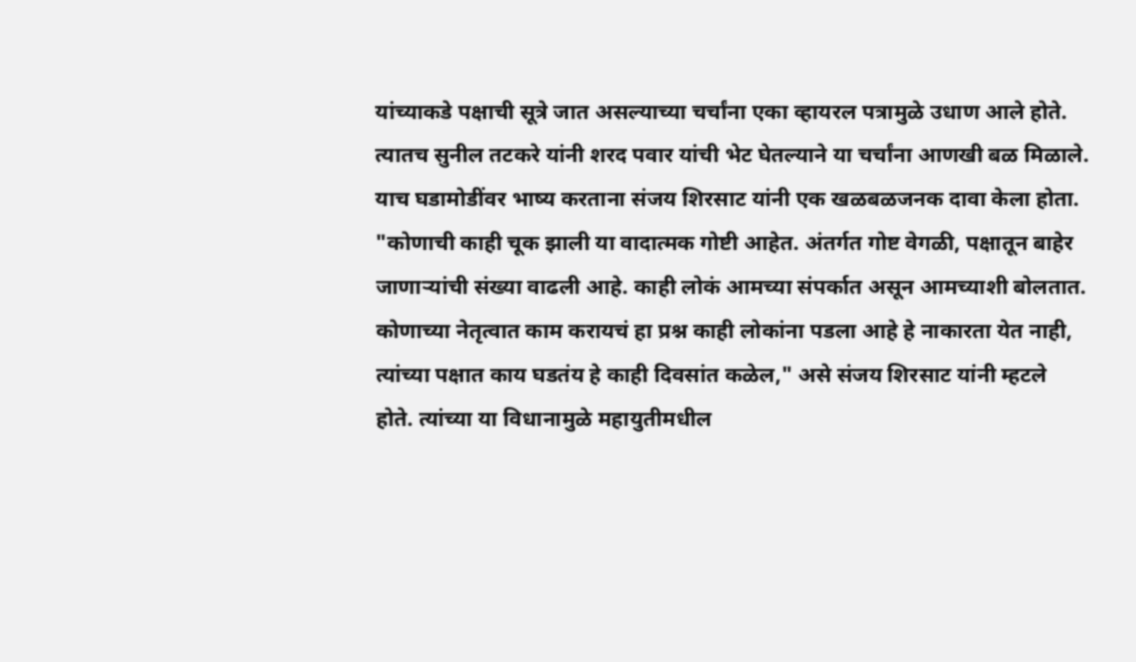यांच्याकडे पक्षाची सूत्रे जात असल्याच्या चर्चांना एका व्हायरल पत्रामुळे उधाण आले होते. त्यातच सुनील तटकरे यांनी शरद पवार यांची भेट घेतल्याने या चर्चांना आणखी बळ मिळाले.
याच घडामोडींवर भाष्य करताना संजय शिरसाट यांनी एक खळबळजनक दावा केला होता. "कोणाची काही चूक झाली या वादात्मक गोष्टी आहेत. अंतर्गत गोष्ट वेगळी, पक्षातून बाहेर जाणाऱ्यांची संख्या वाढली आहे. काही लोकं आमच्या संपर्कात असून आमच्याशी बोलतात. कोणाच्या नेतृत्वात काम करायचं हा प्रश्न काही लोकांना पडला आहे हे नाकारता येत नाही, त्यांच्या पक्षात काय घडतंय हे काही दिवसांत कळेल," असे संजय शिरसाट यांनी म्हटले होते. त्यांच्या या विधानामुळे महायुतीमधील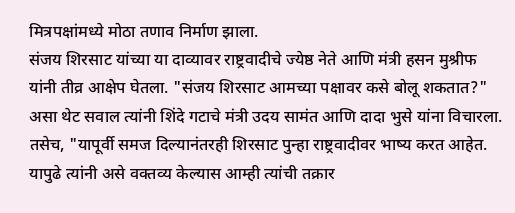मित्रपक्षांमध्ये मोठा तणाव निर्माण झाला.
संजय शिरसाट यांच्या या दाव्यावर राष्ट्रवादीचे ज्येष्ठ नेते आणि मंत्री हसन मुश्रीफ यांनी तीव्र आक्षेप घेतला. "संजय शिरसाट आमच्या पक्षावर कसे बोलू शकतात?" असा थेट सवाल त्यांनी शिंदे गटाचे मंत्री उदय सामंत आणि दादा भुसे यांना विचारला. तसेच, "यापूर्वी समज दिल्यानंतरही शिरसाट पुन्हा राष्ट्रवादीवर भाष्य करत आहेत. यापुढे त्यांनी असे वक्तव्य केल्यास आम्ही त्यांची तक्रार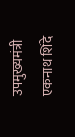उपमुख्यमंत्री एकनाथ शिंदे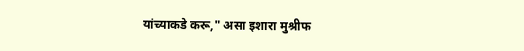यांच्याकडे करू," असा इशारा मुश्रीफ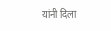यांनी दिला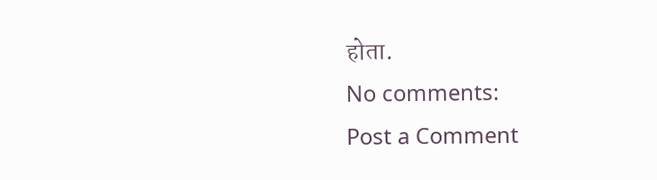होता.
No comments:
Post a Comment